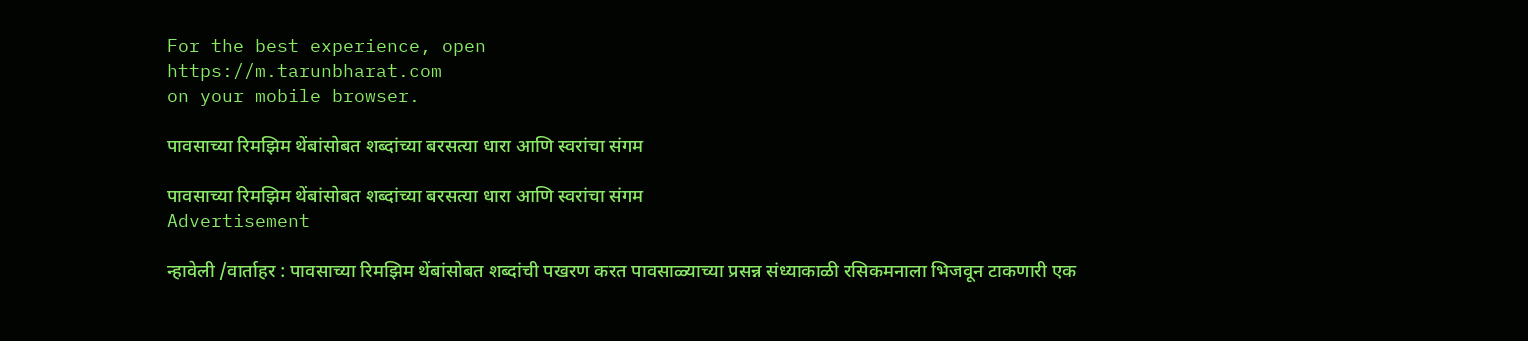For the best experience, open
https://m.tarunbharat.com
on your mobile browser.

पावसाच्या रिमझिम थेंबांसोबत शब्दांच्या बरसत्या धारा आणि स्वरांचा संगम

पावसाच्या रिमझिम थेंबांसोबत शब्दांच्या बरसत्या धारा आणि स्वरांचा संगम
Advertisement

न्हावेली /वार्ताहर : पावसाच्या रिमझिम थेंबांसोबत शब्दांची पखरण करत पावसाळ्याच्या प्रसन्न संध्याकाळी रसिकमनाला भिजवून टाकणारी एक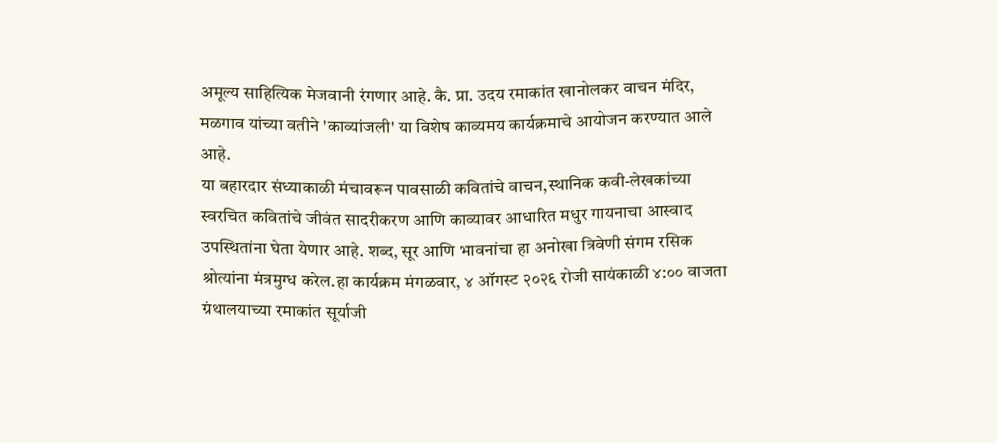अमूल्य साहित्यिक मेजवानी रंगणार आहे. कै. प्रा. उदय रमाकांत खानोलकर वाचन मंदिर, मळगाव यांच्या वतीने 'काव्यांजली' या विशेष काव्यमय कार्यक्रमाचे आयोजन करण्यात आले आहे.
या बहारदार संध्याकाळी मंचावरून पावसाळी कवितांचे वाचन,स्थानिक कवी-लेखकांच्या स्वरचित कवितांचे जीवंत सादरीकरण आणि काव्यावर आधारित मधुर गायनाचा आस्वाद उपस्थितांना घेता येणार आहे. शब्द, सूर आणि भावनांचा हा अनोखा त्रिवेणी संगम रसिक श्रोत्यांना मंत्रमुग्ध करेल.हा कार्यक्रम मंगळवार, ४ ऑगस्ट २०२६ रोजी सायंकाळी ४:०० वाजता ग्रंथालयाच्या रमाकांत सूर्याजी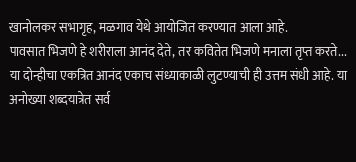खानोलकर सभागृह, मळगाव येथे आयोजित करण्यात आला आहे.
पावसात भिजणे हे शरीराला आनंद देते, तर कवितेत भिजणे मनाला तृप्त करते... या दोन्हीचा एकत्रित आनंद एकाच संध्याकाळी लुटण्याची ही उत्तम संधी आहे. या अनोख्या शब्दयात्रेत सर्व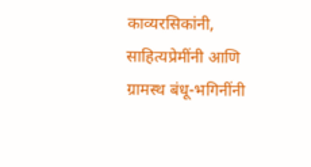काव्यरसिकांनी, साहित्यप्रेमींनी आणि ग्रामस्थ बंधू-भगिनींनी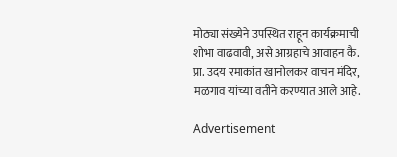मोठ्या संख्येने उपस्थित राहून कार्यक्रमाची शोभा वाढवावी, असे आग्रहाचे आवाहन कै. प्रा. उदय रमाकांत खानोलकर वाचन मंदिर, मळगाव यांच्या वतीने करण्यात आले आहे.

Advertisement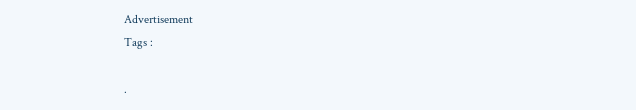Advertisement
Tags :

.